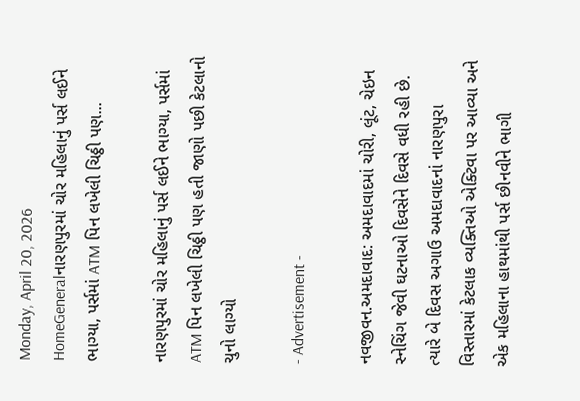Monday, April 20, 2026
HomeGeneralનારણપુરમાં ચોર મહિલાનું પર્સ લઈને ભાગ્યા, પર્સમાં ATM પિન લખેલી ચિઠ્ઠી પણ...

નારણપુરમાં ચોર મહિલાનું પર્સ લઈને ભાગ્યા, પર્સમાં ATM પિન લખેલી ચિઠ્ઠી પણ હતી જાણો પછી કેટલાનો ચુનો લાગ્યો

- Advertisement -

નવજીવન.અમદાવાદ: અમદાવાદમાં ચોરી, લૂંટ, ચેઇન સ્નેચિંગ જેવી ઘટનાઓ દિવસેને દિવસે વધી રહી છે. ત્યારે બે દિવસ અગાઉ અમદાવાદનાં નારણપુરા વિસ્તારમાં કેટલાક વ્યક્તિઓ એક્ટિવા પર આવ્યા અને એક મહિલાના હાથમાંથી પર્સ છીનવીને ભાગી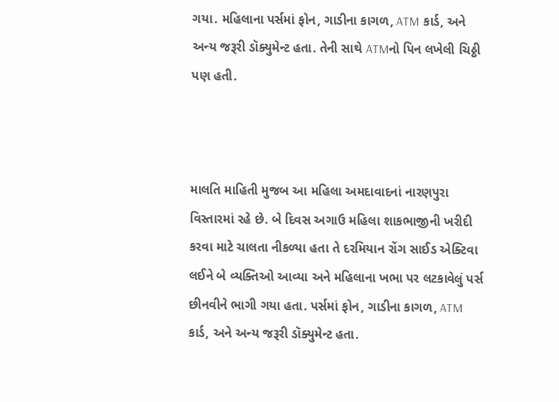ગયા. મહિલાના પર્સમાં ફોન, ગાડીના કાગળ, ATM કાર્ડ, અને અન્ય જરૂરી ડૉક્યુમેન્ટ હતા. તેની સાથે ATMનો પિન લખેલી ચિઠ્ઠી પણ હતી.



માલતિ માહિતી મુજબ આ મહિલા અમદાવાદનાં નારણપુરા વિસ્તારમાં રહે છે. બે દિવસ અગાઉ મહિલા શાકભાજીની ખરીદી કરવા માટે ચાલતા નીકળ્યા હતા તે દરમિયાન રોંગ સાઈડ એક્ટિવા લઈને બે વ્યક્તિઓ આવ્યા અને મહિલાના ખભા પર લટકાવેલું પર્સ છીનવીને ભાગી ગયા હતા. પર્સમાં ફોન, ગાડીના કાગળ, ATM કાર્ડ, અને અન્ય જરૂરી ડૉક્યુમેન્ટ હતા.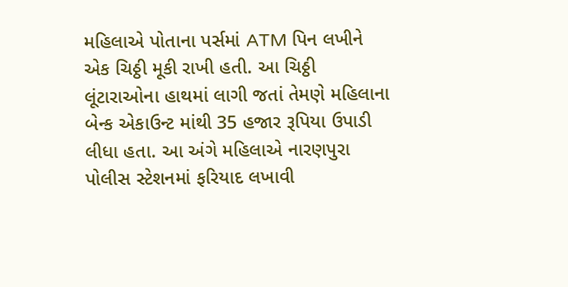મહિલાએ પોતાના પર્સમાં ATM પિન લખીને એક ચિઠ્ઠી મૂકી રાખી હતી. આ ચિઠ્ઠી લૂંટારાઓના હાથમાં લાગી જતાં તેમણે મહિલાના બેન્ક એકાઉન્ટ માંથી 35 હજાર રૂપિયા ઉપાડી લીધા હતા. આ અંગે મહિલાએ નારણપુરા પોલીસ સ્ટેશનમાં ફરિયાદ લખાવી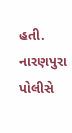હતી. નારણપુરા પોલીસે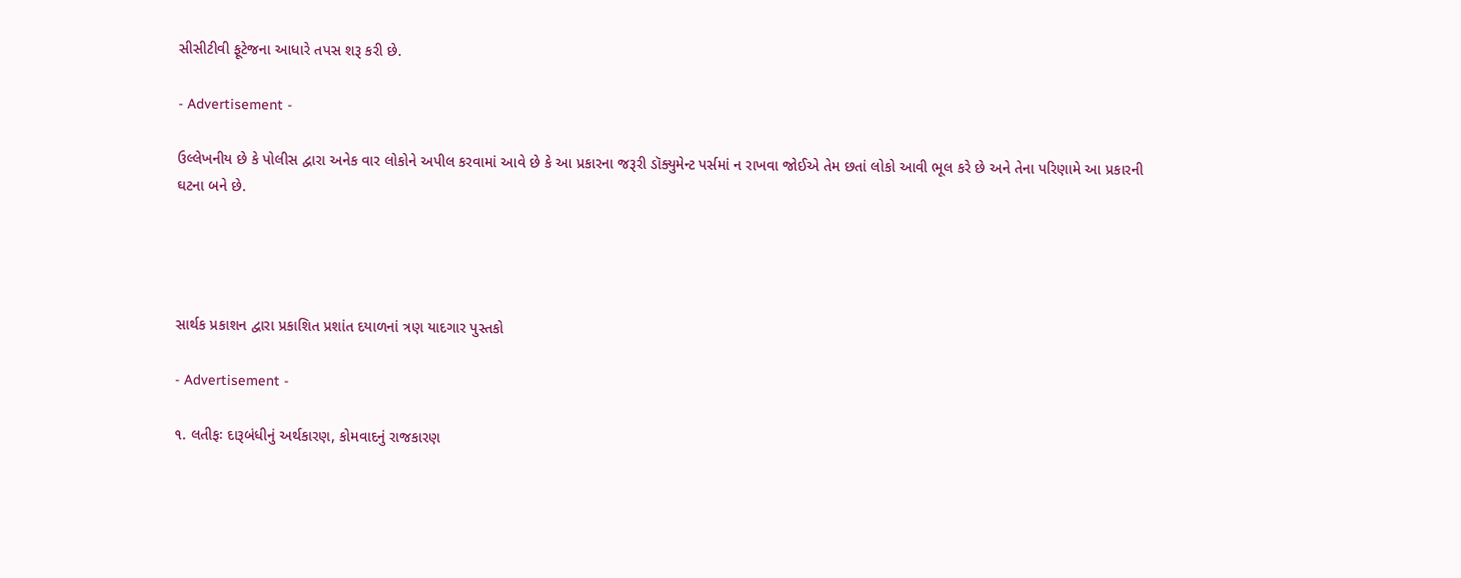સીસીટીવી ફૂટેજના આધારે તપસ શરૂ કરી છે.

- Advertisement -

ઉલ્લેખનીય છે કે પોલીસ દ્વારા અનેક વાર લોકોને અપીલ કરવામાં આવે છે કે આ પ્રકારના જરૂરી ડૉક્યુમેન્ટ પર્સમાં ન રાખવા જોઈએ તેમ છતાં લોકો આવી ભૂલ કરે છે અને તેના પરિણામે આ પ્રકારની ઘટના બને છે.




સાર્થક પ્રકાશન દ્વારા પ્રકાશિત પ્રશાંત દયાળનાં ત્રણ યાદગાર પુસ્તકો

- Advertisement -

૧. લતીફઃ દારૂબંધીનું અર્થકારણ, કોમવાદનું રાજકારણ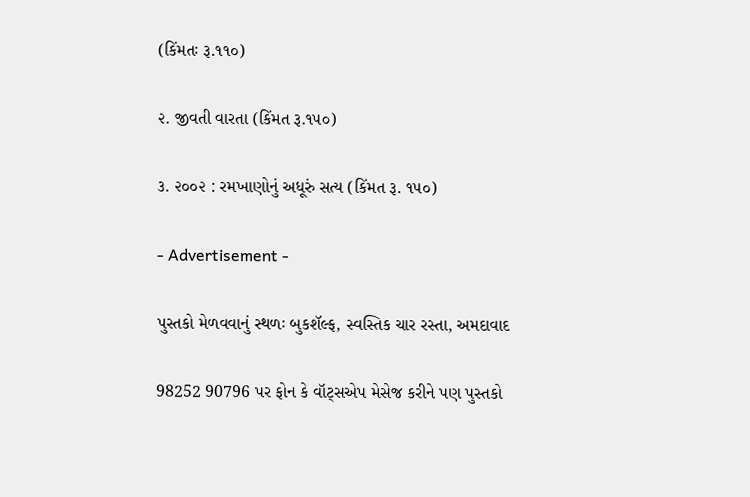(કિંમતઃ રૂ.૧૧૦)

૨. જીવતી વારતા (કિંમત રૂ.૧૫૦)

૩. ૨૦૦૨ : રમખાણોનું અધૂરું સત્ય (કિંમત રૂ. ૧૫૦)

- Advertisement -

પુસ્તકો મેળવવાનું સ્થળઃ બુકશૅલ્ફ, સ્વસ્તિક ચાર રસ્તા, અમદાવાદ

98252 90796 પર ફોન કે વૉટ્સએપ મેસેજ કરીને પણ પુસ્તકો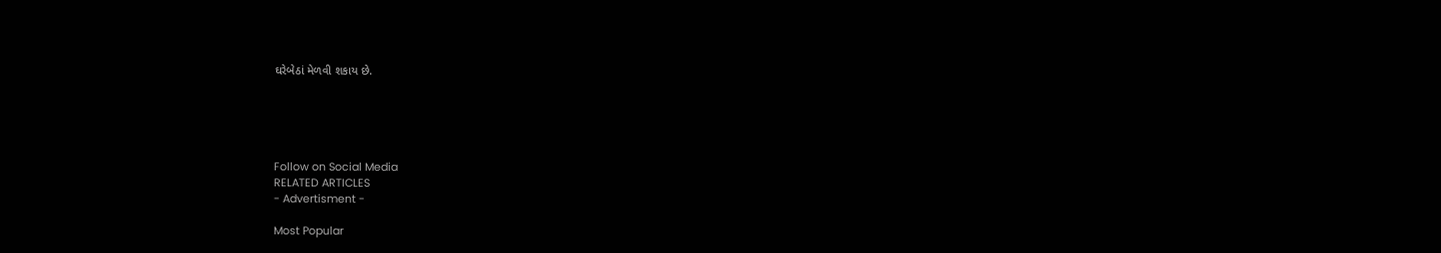ઘરેબેઠાં મેળવી શકાય છે.





Follow on Social Media
RELATED ARTICLES
- Advertisment -

Most Popular